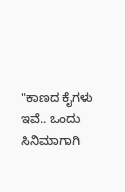"ಕಾಣದ ಕೈಗಳು ಇವೆ.. ಒಂದು ಸಿನಿಮಾಗಾಗಿ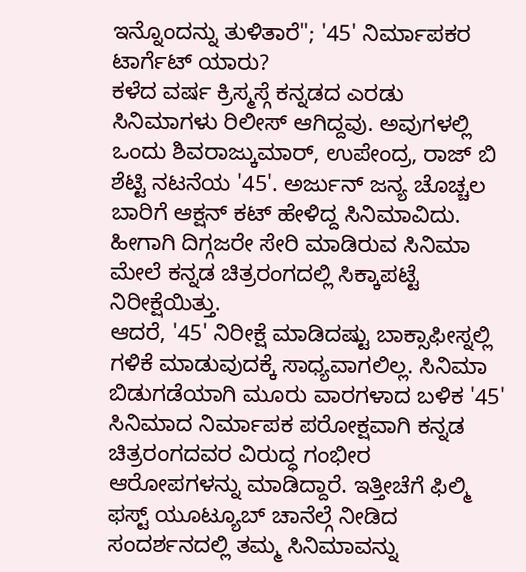ಇನ್ನೊಂದನ್ನು ತುಳಿತಾರೆ"; '45' ನಿರ್ಮಾಪಕರ ಟಾರ್ಗೆಟ್ ಯಾರು?
ಕಳೆದ ವರ್ಷ ಕ್ರಿಸ್ಮಸ್ಗೆ ಕನ್ನಡದ ಎರಡು ಸಿನಿಮಾಗಳು ರಿಲೀಸ್ ಆಗಿದ್ದವು. ಅವುಗಳಲ್ಲಿ ಒಂದು ಶಿವರಾಜ್ಕುಮಾರ್, ಉಪೇಂದ್ರ, ರಾಜ್ ಬಿ ಶೆಟ್ಟಿ ನಟನೆಯ '45'. ಅರ್ಜುನ್ ಜನ್ಯ ಚೊಚ್ಚಲ ಬಾರಿಗೆ ಆಕ್ಷನ್ ಕಟ್ ಹೇಳಿದ್ದ ಸಿನಿಮಾವಿದು. ಹೀಗಾಗಿ ದಿಗ್ಗಜರೇ ಸೇರಿ ಮಾಡಿರುವ ಸಿನಿಮಾ ಮೇಲೆ ಕನ್ನಡ ಚಿತ್ರರಂಗದಲ್ಲಿ ಸಿಕ್ಕಾಪಟ್ಟೆ ನಿರೀಕ್ಷೆಯಿತ್ತು.
ಆದರೆ, '45' ನಿರೀಕ್ಷೆ ಮಾಡಿದಷ್ಟು ಬಾಕ್ಸಾಫೀಸ್ನಲ್ಲಿ ಗಳಿಕೆ ಮಾಡುವುದಕ್ಕೆ ಸಾಧ್ಯವಾಗಲಿಲ್ಲ. ಸಿನಿಮಾ ಬಿಡುಗಡೆಯಾಗಿ ಮೂರು ವಾರಗಳಾದ ಬಳಿಕ '45' ಸಿನಿಮಾದ ನಿರ್ಮಾಪಕ ಪರೋಕ್ಷವಾಗಿ ಕನ್ನಡ ಚಿತ್ರರಂಗದವರ ವಿರುದ್ಧ ಗಂಭೀರ ಆರೋಪಗಳನ್ನು ಮಾಡಿದ್ದಾರೆ. ಇತ್ತೀಚೆಗೆ ಫಿಲ್ಮಿ ಫಸ್ಟ್ ಯೂಟ್ಯೂಬ್ ಚಾನೆಲ್ಗೆ ನೀಡಿದ ಸಂದರ್ಶನದಲ್ಲಿ ತಮ್ಮ ಸಿನಿಮಾವನ್ನು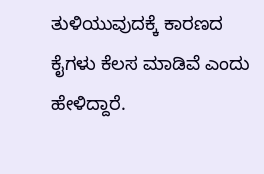ತುಳಿಯುವುದಕ್ಕೆ ಕಾರಣದ ಕೈಗಳು ಕೆಲಸ ಮಾಡಿವೆ ಎಂದು ಹೇಳಿದ್ದಾರೆ.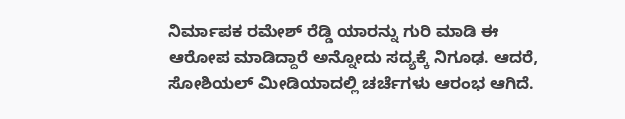ನಿರ್ಮಾಪಕ ರಮೇಶ್ ರೆಡ್ಡಿ ಯಾರನ್ನು ಗುರಿ ಮಾಡಿ ಈ ಆರೋಪ ಮಾಡಿದ್ದಾರೆ ಅನ್ನೋದು ಸದ್ಯಕ್ಕೆ ನಿಗೂಢ. ಆದರೆ, ಸೋಶಿಯಲ್ ಮೀಡಿಯಾದಲ್ಲಿ ಚರ್ಚೆಗಳು ಆರಂಭ ಆಗಿದೆ.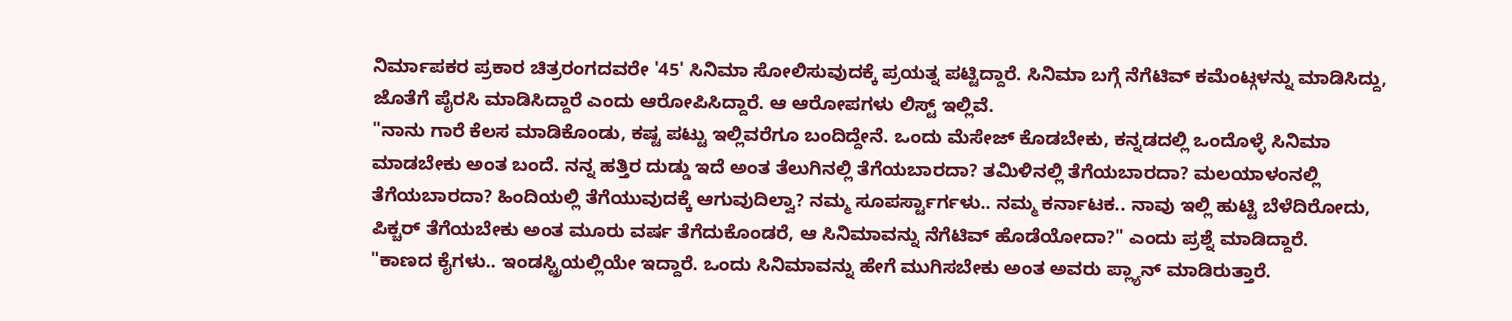ನಿರ್ಮಾಪಕರ ಪ್ರಕಾರ ಚಿತ್ರರಂಗದವರೇ '45' ಸಿನಿಮಾ ಸೋಲಿಸುವುದಕ್ಕೆ ಪ್ರಯತ್ನ ಪಟ್ಟಿದ್ದಾರೆ. ಸಿನಿಮಾ ಬಗ್ಗೆ ನೆಗೆಟಿವ್ ಕಮೆಂಟ್ಗಳನ್ನು ಮಾಡಿಸಿದ್ದು, ಜೊತೆಗೆ ಪೈರಸಿ ಮಾಡಿಸಿದ್ದಾರೆ ಎಂದು ಆರೋಪಿಸಿದ್ದಾರೆ. ಆ ಆರೋಪಗಳು ಲಿಸ್ಟ್ ಇಲ್ಲಿವೆ.
"ನಾನು ಗಾರೆ ಕೆಲಸ ಮಾಡಿಕೊಂಡು, ಕಷ್ಟ ಪಟ್ಟು ಇಲ್ಲಿವರೆಗೂ ಬಂದಿದ್ದೇನೆ. ಒಂದು ಮೆಸೇಜ್ ಕೊಡಬೇಕು, ಕನ್ನಡದಲ್ಲಿ ಒಂದೊಳ್ಳೆ ಸಿನಿಮಾ ಮಾಡಬೇಕು ಅಂತ ಬಂದೆ. ನನ್ನ ಹತ್ತಿರ ದುಡ್ಡು ಇದೆ ಅಂತ ತೆಲುಗಿನಲ್ಲಿ ತೆಗೆಯಬಾರದಾ? ತಮಿಳಿನಲ್ಲಿ ತೆಗೆಯಬಾರದಾ? ಮಲಯಾಳಂನಲ್ಲಿ ತೆಗೆಯಬಾರದಾ? ಹಿಂದಿಯಲ್ಲಿ ತೆಗೆಯುವುದಕ್ಕೆ ಆಗುವುದಿಲ್ವಾ? ನಮ್ಮ ಸೂಪರ್ಸ್ಟಾರ್ಗಳು.. ನಮ್ಮ ಕರ್ನಾಟಕ.. ನಾವು ಇಲ್ಲಿ ಹುಟ್ಟಿ ಬೆಳೆದಿರೋದು, ಪಿಕ್ಚರ್ ತೆಗೆಯಬೇಕು ಅಂತ ಮೂರು ವರ್ಷ ತೆಗೆದುಕೊಂಡರೆ, ಆ ಸಿನಿಮಾವನ್ನು ನೆಗೆಟಿವ್ ಹೊಡೆಯೋದಾ?" ಎಂದು ಪ್ರಶ್ನೆ ಮಾಡಿದ್ದಾರೆ.
"ಕಾಣದ ಕೈಗಳು.. ಇಂಡಸ್ಟ್ರಿಯಲ್ಲಿಯೇ ಇದ್ದಾರೆ. ಒಂದು ಸಿನಿಮಾವನ್ನು ಹೇಗೆ ಮುಗಿಸಬೇಕು ಅಂತ ಅವರು ಪ್ಲ್ಯಾನ್ ಮಾಡಿರುತ್ತಾರೆ.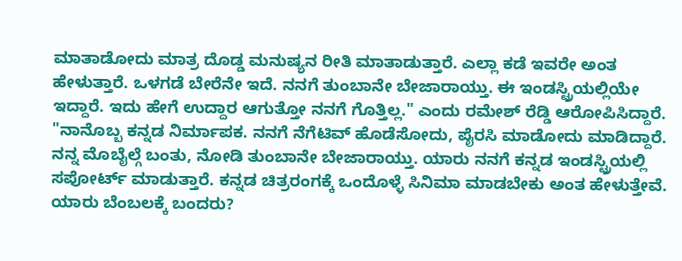ಮಾತಾಡೋದು ಮಾತ್ರ ದೊಡ್ಡ ಮನುಷ್ಯನ ರೀತಿ ಮಾತಾಡುತ್ತಾರೆ. ಎಲ್ಲಾ ಕಡೆ ಇವರೇ ಅಂತ ಹೇಳುತ್ತಾರೆ. ಒಳಗಡೆ ಬೇರೆನೇ ಇದೆ. ನನಗೆ ತುಂಬಾನೇ ಬೇಜಾರಾಯ್ತು. ಈ ಇಂಡಸ್ಟ್ರಿಯಲ್ಲಿಯೇ ಇದ್ದಾರೆ. ಇದು ಹೇಗೆ ಉದ್ದಾರ ಆಗುತ್ತೋ ನನಗೆ ಗೊತ್ತಿಲ್ಲ." ಎಂದು ರಮೇಶ್ ರೆಡ್ಡಿ ಆರೋಪಿಸಿದ್ದಾರೆ.
"ನಾನೊಬ್ಬ ಕನ್ನಡ ನಿರ್ಮಾಪಕ. ನನಗೆ ನೆಗೆಟಿವ್ ಹೊಡೆಸೋದು, ಪೈರಸಿ ಮಾಡೋದು ಮಾಡಿದ್ದಾರೆ. ನನ್ನ ಮೊಬೈಲ್ಗೆ ಬಂತು, ನೋಡಿ ತುಂಬಾನೇ ಬೇಜಾರಾಯ್ತು. ಯಾರು ನನಗೆ ಕನ್ನಡ ಇಂಡಸ್ಟ್ರಿಯಲ್ಲಿ ಸಪೋರ್ಟ್ ಮಾಡುತ್ತಾರೆ. ಕನ್ನಡ ಚಿತ್ರರಂಗಕ್ಕೆ ಒಂದೊಳ್ಳೆ ಸಿನಿಮಾ ಮಾಡಬೇಕು ಅಂತ ಹೇಳುತ್ತೇವೆ. ಯಾರು ಬೆಂಬಲಕ್ಕೆ ಬಂದರು?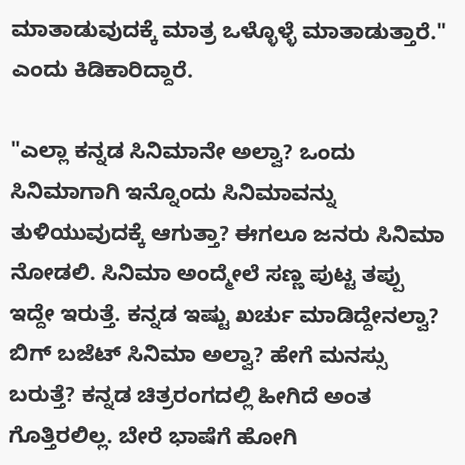ಮಾತಾಡುವುದಕ್ಕೆ ಮಾತ್ರ ಒಳ್ಳೊಳ್ಳೆ ಮಾತಾಡುತ್ತಾರೆ." ಎಂದು ಕಿಡಿಕಾರಿದ್ದಾರೆ.

"ಎಲ್ಲಾ ಕನ್ನಡ ಸಿನಿಮಾನೇ ಅಲ್ವಾ? ಒಂದು ಸಿನಿಮಾಗಾಗಿ ಇನ್ನೊಂದು ಸಿನಿಮಾವನ್ನು ತುಳಿಯುವುದಕ್ಕೆ ಆಗುತ್ತಾ? ಈಗಲೂ ಜನರು ಸಿನಿಮಾ ನೋಡಲಿ. ಸಿನಿಮಾ ಅಂದ್ಮೇಲೆ ಸಣ್ಣ ಪುಟ್ಟ ತಪ್ಪು ಇದ್ದೇ ಇರುತ್ತೆ. ಕನ್ನಡ ಇಷ್ಟು ಖರ್ಚು ಮಾಡಿದ್ದೇನಲ್ವಾ? ಬಿಗ್ ಬಜೆಟ್ ಸಿನಿಮಾ ಅಲ್ವಾ? ಹೇಗೆ ಮನಸ್ಸು ಬರುತ್ತೆ? ಕನ್ನಡ ಚಿತ್ರರಂಗದಲ್ಲಿ ಹೀಗಿದೆ ಅಂತ ಗೊತ್ತಿರಲಿಲ್ಲ. ಬೇರೆ ಭಾಷೆಗೆ ಹೋಗಿ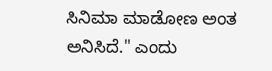ಸಿನಿಮಾ ಮಾಡೋಣ ಅಂತ ಅನಿಸಿದೆ." ಎಂದು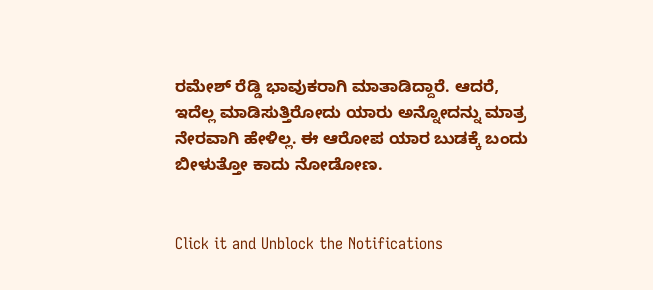ರಮೇಶ್ ರೆಡ್ಡಿ ಭಾವುಕರಾಗಿ ಮಾತಾಡಿದ್ದಾರೆ. ಆದರೆ, ಇದೆಲ್ಲ ಮಾಡಿಸುತ್ತಿರೋದು ಯಾರು ಅನ್ನೋದನ್ನು ಮಾತ್ರ ನೇರವಾಗಿ ಹೇಳಿಲ್ಲ. ಈ ಆರೋಪ ಯಾರ ಬುಡಕ್ಕೆ ಬಂದು ಬೀಳುತ್ತೋ ಕಾದು ನೋಡೋಣ.


Click it and Unblock the Notifications